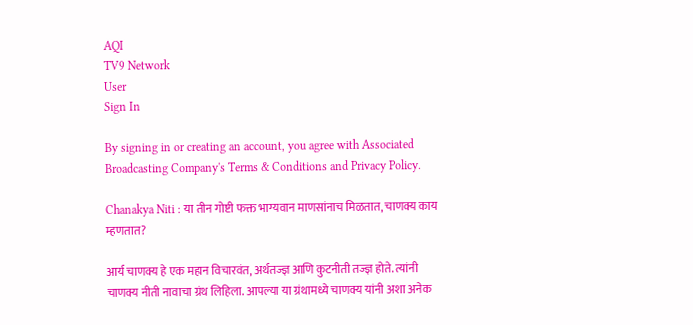AQI
TV9 Network
User
Sign In

By signing in or creating an account, you agree with Associated Broadcasting Company's Terms & Conditions and Privacy Policy.

Chanakya Niti : या तीन गोष्टी फक्त भाग्यवान माणसांनाच मिळतात, चाणक्य काय म्हणतात?

आर्य चाणक्य हे एक महान विचारवंत, अर्थतज्ज्ञ आणि कुटनीती तज्ज्ञ होते. त्यांनी चाणक्य नीती नावाचा ग्रंथ लिहिला. आपल्या या ग्रंथामध्ये चाणक्य यांनी अशा अनेक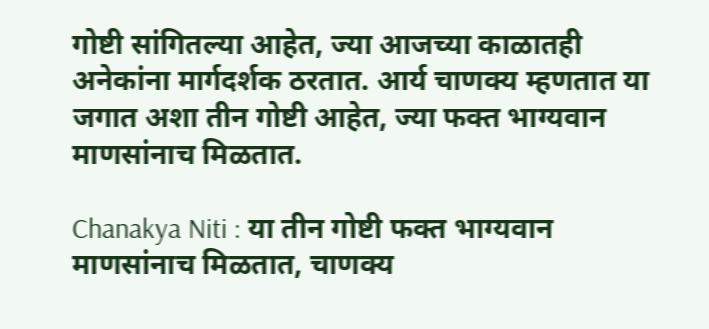गोष्टी सांगितल्या आहेत, ज्या आजच्या काळातही अनेकांना मार्गदर्शक ठरतात. आर्य चाणक्य म्हणतात या जगात अशा तीन गोष्टी आहेत, ज्या फक्त भाग्यवान माणसांनाच मिळतात.

Chanakya Niti : या तीन गोष्टी फक्त भाग्यवान माणसांनाच मिळतात, चाणक्य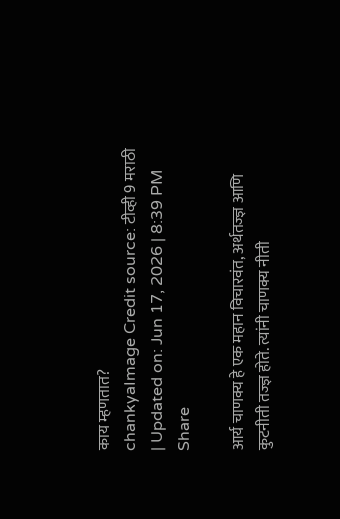काय म्हणतात?
chankyaImage Credit source: टीव्ही 9 मराठी
| Updated on: Jun 17, 2026 | 8:39 PM
Share

आर्य चाणक्य हे एक महान विचारवंत, अर्थतज्ज्ञ आणि कुटनीती तज्ज्ञ होते. त्यांनी चाणक्य नीती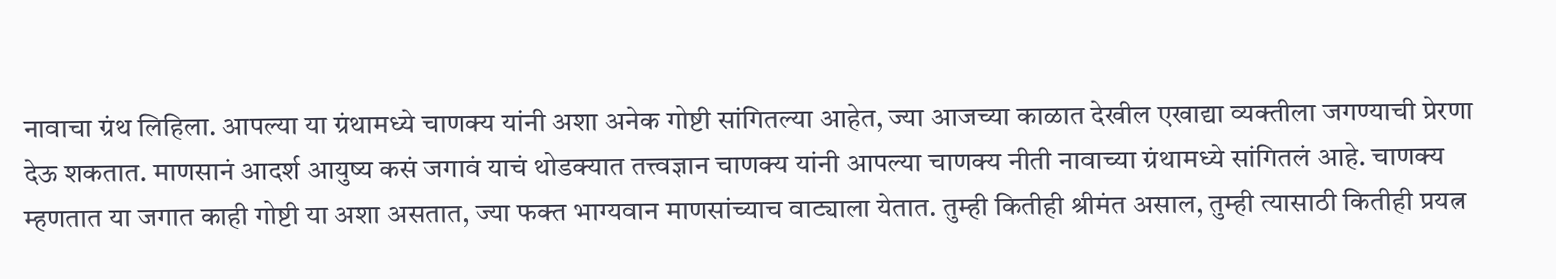नावाचा ग्रंथ लिहिला. आपल्या या ग्रंथामध्ये चाणक्य यांनी अशा अनेक गोष्टी सांगितल्या आहेत, ज्या आजच्या काळात देखील एखाद्या व्यक्तीला जगण्याची प्रेरणा देऊ शकतात. माणसानं आदर्श आयुष्य कसं जगावं याचं थोडक्यात तत्त्वज्ञान चाणक्य यांनी आपल्या चाणक्य नीती नावाच्या ग्रंथामध्ये सांगितलं आहे. चाणक्य म्हणतात या जगात काही गोष्टी या अशा असतात, ज्या फक्त भाग्यवान माणसांच्याच वाट्याला येतात. तुम्ही कितीही श्रीमंत असाल, तुम्ही त्यासाठी कितीही प्रयत्न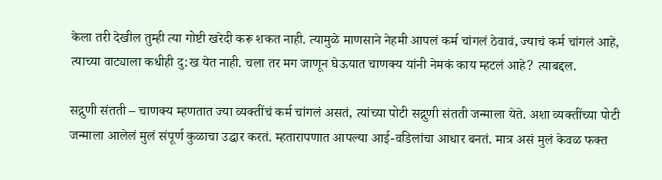केला तरी देखील तुम्ही त्या गोष्टी खरेदी करू शकत नाही. त्यामुळे माणसाने नेहमी आपलं कर्म चांगलं ठेवावं, ज्याचं कर्म चांगलं आहे, त्याच्या वाट्याला कधीही दु:ख येत नाही. चला तर मग जाणून घेऊयात चाणक्य यांनी नेमकं काय म्हटलं आहे? त्याबद्दल.

सद्गुणी संतती – चाणक्य म्हणतात ज्या व्यक्तींचं कर्म चांगलं असतं, त्यांच्या पोटी सद्गुणी संतती जन्माला येते. अशा व्यक्तींच्या पोटी जन्माला आलेलं मुलं संपूर्ण कुळाचा उद्धार करतं. म्हतारापणात आपल्या आई-वडिलांचा आधार बनतं. मात्र असं मुलं केवळ फक्त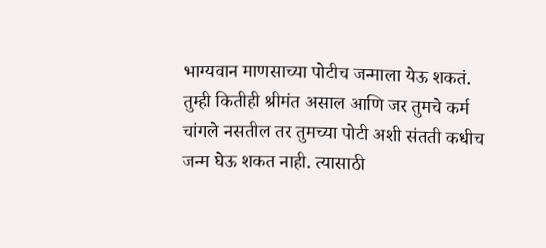भाग्यवान माणसाच्या पोटीच जन्माला येऊ शकतं. तुम्ही कितीही श्रीमंत असाल आणि जर तुमचे कर्म चांगले नसतील तर तुमच्या पोटी अशी संतती कधीच जन्म घेऊ शकत नाही. त्यासाठी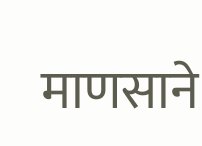माणसाने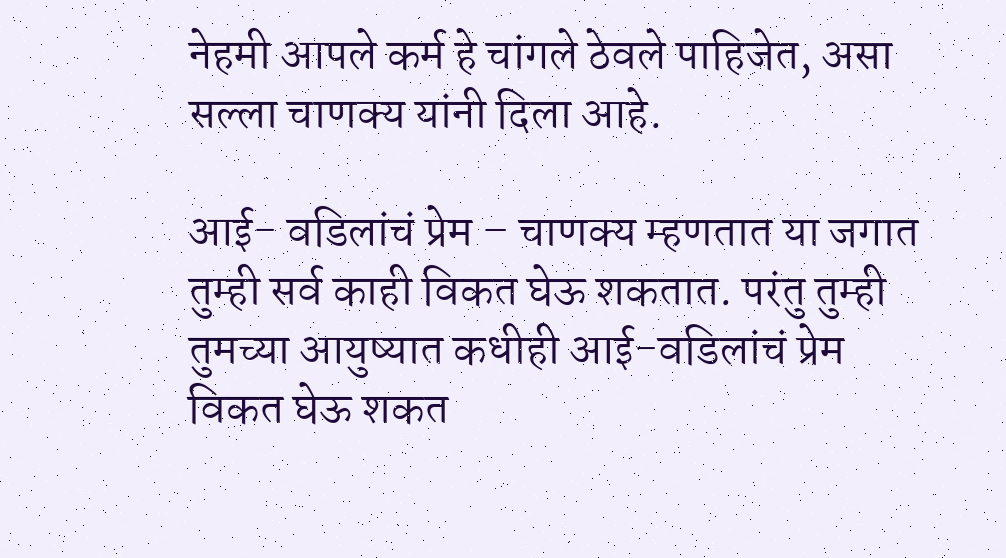नेहमी आपले कर्म हे चांगले ठेवले पाहिजेत, असा सल्ला चाणक्य यांनी दिला आहे.

आई- वडिलांचं प्रेम – चाणक्य म्हणतात या जगात तुम्ही सर्व काही विकत घेऊ शकतात. परंतु तुम्ही तुमच्या आयुष्यात कधीही आई-वडिलांचं प्रेम विकत घेऊ शकत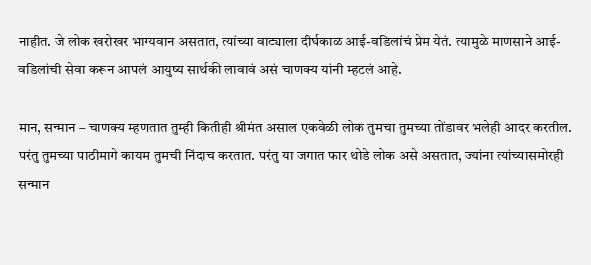नाहीत. जे लोक खरोखर भाग्यवान असतात, त्यांच्या वाट्याला दीर्घकाळ आई-वडिलांचं प्रेम येतं. त्यामुळे माणसाने आई-वडिलांची सेवा करून आपलं आयुष्य सार्थकी लावावं असं चाणक्य यांनी म्हटलं आहे.

मान, सन्मान – चाणक्य म्हणतात तुम्ही कितीही श्रीमंत असाल एकवेळी लोक तुमचा तुमच्या तोंडावर भलेही आदर करतील. परंतु तुमच्या पाठीमागे कायम तुमची निंदाच करतात. परंतु या जगात फार थोडे लोक असे असतात, ज्यांना त्यांच्यासमोरही सन्मान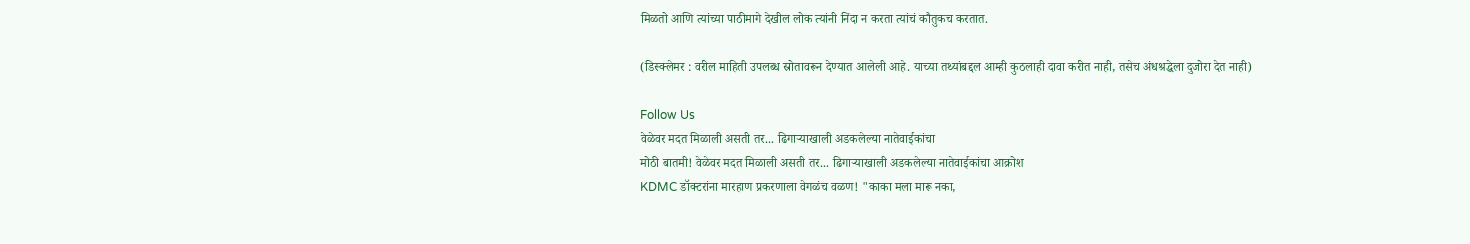मिळतो आणि त्यांच्या पाठीमागे देखील लोक त्यांनी निंदा न करता त्यांचं कौतुकच करतात.

(डिस्क्लेमर : वरील माहिती उपलब्ध स्रोतावरून देण्यात आलेली आहे. याच्या तथ्यांबद्दल आम्ही कुठलाही दावा करीत नाही, तसेच अंधश्रद्धेला दुजोरा देत नाही)

Follow Us
वेळेवर मदत मिळाली असती तर... ढिगाऱ्याखाली अडकलेल्या नातेवाईकांचा
मोठी बातमी! वेळेवर मदत मिळाली असती तर... ढिगाऱ्याखाली अडकलेल्या नातेवाईकांचा आक्रोश
KDMC डॉक्टरांना मारहाण प्रकरणाला वेगळंच वळण! "काका मला मारू नका,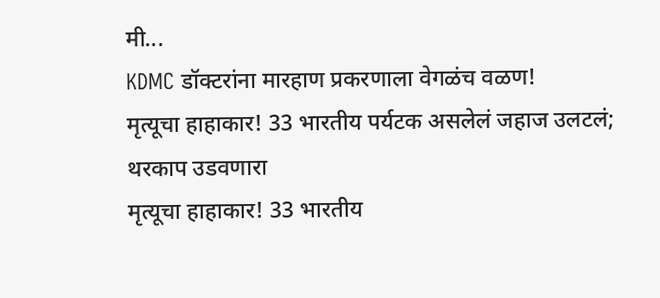मी...
KDMC डॉक्टरांना मारहाण प्रकरणाला वेगळंच वळण!
मृत्यूचा हाहाकार! 33 भारतीय पर्यटक असलेलं जहाज उलटलं; थरकाप उडवणारा
मृत्यूचा हाहाकार! 33 भारतीय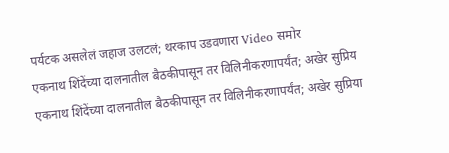पर्यटक असलेलं जहाज उलटलं; थरकाप उडवणारा Video समोर
एकनाथ शिंदेंच्या दालनातील बैठकीपासून तर विलिनीकरणापर्यंत; अखेर सुप्रिय
एकनाथ शिंदेंच्या दालनातील बैठकीपासून तर विलिनीकरणापर्यंत; अखेर सुप्रिया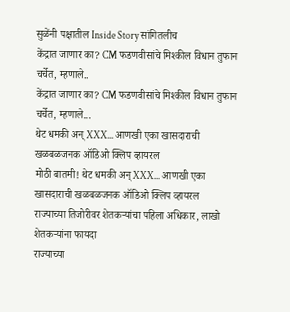सुळेंनी पक्षातील Inside Story सांगितलीच
केंद्रात जाणार का? CM फडणवीसांचे मिश्कील विधान तुफान चर्चेत, म्हणाले..
केंद्रात जाणार का? CM फडणवीसांचे मिश्कील विधान तुफान चर्चेत, म्हणाले...
थेट धमकी अन् XXX... आणखी एका खासदाराची खळबळजनक ऑडिओ क्लिप व्हायरल
मोठी बातमी! थेट धमकी अन् XXX... आणखी एका खासदाराची खळबळजनक ऑडिओ क्लिप व्हायरल
राज्याच्या तिजोरीवर शेतकऱ्यांचा पहिला अधिकार, लाखो शेतकऱ्यांना फायदा
राज्याच्या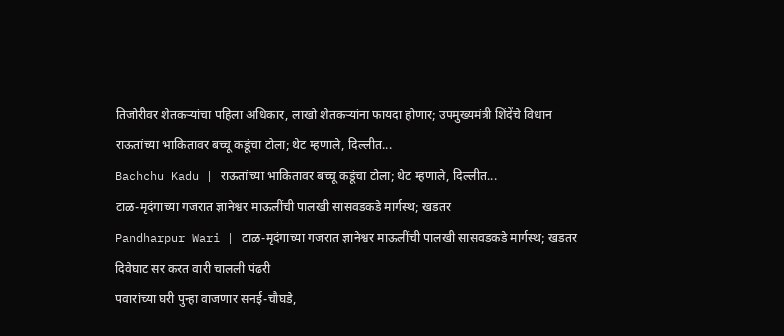तिजोरीवर शेतकऱ्यांचा पहिला अधिकार, लाखो शेतकऱ्यांना फायदा होणार; उपमुख्यमंत्री शिंदेंचे विधान
राऊतांच्या भाकितावर बच्चू कडूंचा टोला; थेट म्हणाले, दिल्लीत...
Bachchu Kadu | राऊतांच्या भाकितावर बच्चू कडूंचा टोला; थेट म्हणाले, दिल्लीत...
टाळ-मृदंगाच्या गजरात ज्ञानेश्वर माऊलींची पालखी सासवडकडे मार्गस्थ; खडतर
Pandharpur Wari | टाळ-मृदंगाच्या गजरात ज्ञानेश्वर माऊलींची पालखी सासवडकडे मार्गस्थ; खडतर दिवेघाट सर करत वारी चालली पंढरी
पवारांच्या घरी पुन्हा वाजणार सनई-चौघडे,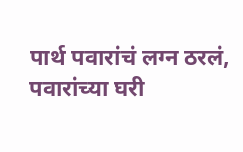पार्थ पवारांचं लग्न ठरलं,
पवारांच्या घरी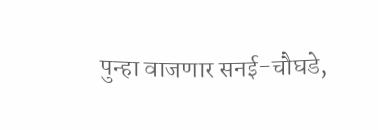पुन्हा वाजणार सनई-चौघडे,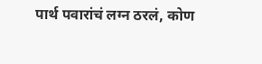पार्थ पवारांचं लग्न ठरलं, कोण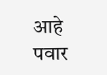आहे पवार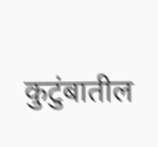कुटुंबातील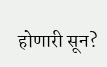होणारी सून?